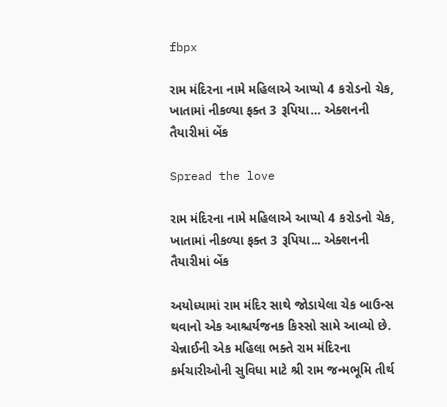fbpx

રામ મંદિરના નામે મહિલાએ આપ્યો 4 કરોડનો ચેક, ખાતામાં નીકળ્યા ફક્ત 3 રૂપિયા… એક્શનની તૈયારીમાં બેંક

Spread the love

રામ મંદિરના નામે મહિલાએ આપ્યો 4 કરોડનો ચેક, ખાતામાં નીકળ્યા ફક્ત 3 રૂપિયા... એક્શનની તૈયારીમાં બેંક

અયોધ્યામાં રામ મંદિર સાથે જોડાયેલા ચેક બાઉન્સ થવાનો એક આશ્ચર્યજનક કિસ્સો સામે આવ્યો છે. ચેન્નાઈની એક મહિલા ભક્તે રામ મંદિરના કર્મચારીઓની સુવિધા માટે શ્રી રામ જન્મભૂમિ તીર્થ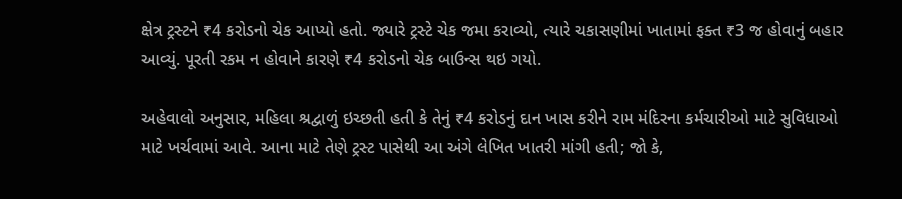ક્ષેત્ર ટ્રસ્ટને ₹4 કરોડનો ચેક આપ્યો હતો. જ્યારે ટ્રસ્ટે ચેક જમા કરાવ્યો, ત્યારે ચકાસણીમાં ખાતામાં ફક્ત ₹3 જ હોવાનું બહાર આવ્યું. પૂરતી રકમ ન હોવાને કારણે ₹4 કરોડનો ચેક બાઉન્સ થઇ ગયો.

અહેવાલો અનુસાર, મહિલા શ્રદ્વાળું ઇચ્છતી હતી કે તેનું ₹4 કરોડનું દાન ખાસ કરીને રામ મંદિરના કર્મચારીઓ માટે સુવિધાઓ માટે ખર્ચવામાં આવે. આના માટે તેણે ટ્રસ્ટ પાસેથી આ અંગે લેખિત ખાતરી માંગી હતી; જો કે,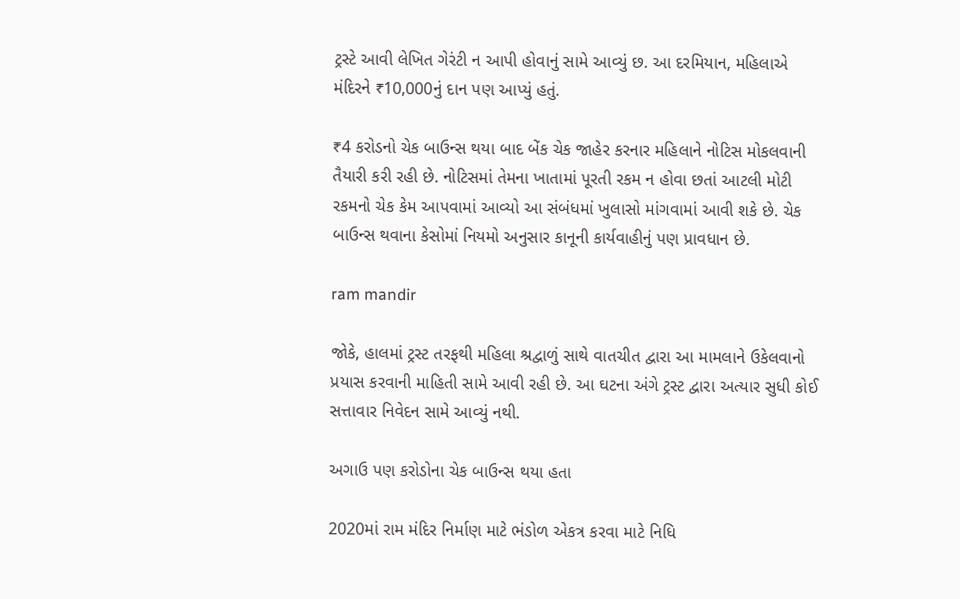ટ્રસ્ટે આવી લેખિત ગેરંટી ન આપી હોવાનું સામે આવ્યું છ. આ દરમિયાન, મહિલાએ મંદિરને ₹10,000નું દાન પણ આપ્યું હતું.

₹4 કરોડનો ચેક બાઉન્સ થયા બાદ બેંક ચેક જાહેર કરનાર મહિલાને નોટિસ મોકલવાની તૈયારી કરી રહી છે. નોટિસમાં તેમના ખાતામાં પૂરતી રકમ ન હોવા છતાં આટલી મોટી રકમનો ચેક કેમ આપવામાં આવ્યો આ સંબંધમાં ખુલાસો માંગવામાં આવી શકે છે. ચેક બાઉન્સ થવાના કેસોમાં નિયમો અનુસાર કાનૂની કાર્યવાહીનું પણ પ્રાવધાન છે.

ram mandir

જોકે, હાલમાં ટ્રસ્ટ તરફથી મહિલા શ્રદ્વાળું સાથે વાતચીત દ્વારા આ મામલાને ઉકેલવાનો પ્રયાસ કરવાની માહિતી સામે આવી રહી છે. આ ઘટના અંગે ટ્રસ્ટ દ્વારા અત્યાર સુધી કોઈ સત્તાવાર નિવેદન સામે આવ્યું નથી.

અગાઉ પણ કરોડોના ચેક બાઉન્સ થયા હતા

2020માં રામ મંદિર નિર્માણ માટે ભંડોળ એકત્ર કરવા માટે નિધિ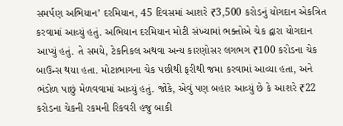સમર્પણ અભિયાન’ દરમિયાન, 45 દિવસમાં આશરે ₹3,500 કરોડનું યોગદાન એકત્રિત કરવામાં આવ્યું હતું. અભિયાન દરમિયાન મોટી સંખ્યામાં ભક્તોએ ચેક દ્વારા યોગદાન આપ્યું હતું. તે સમયે, ટેકનિકલ અથવા અન્ય કારણોસર લગભગ ₹100 કરોડના ચેક બાઉન્સ થયા હતા. મોટાભાગના ચેક પછીથી ફરીથી જમા કરવામાં આવ્યા હતા, અને ભંડોળ પાછું મેળવવામાં આવ્યું હતું. જોકે, એવું પણ બહાર આવ્યું છે કે આશરે ₹22 કરોડના ચેકની રકમની રિકવરી હજુ બાકી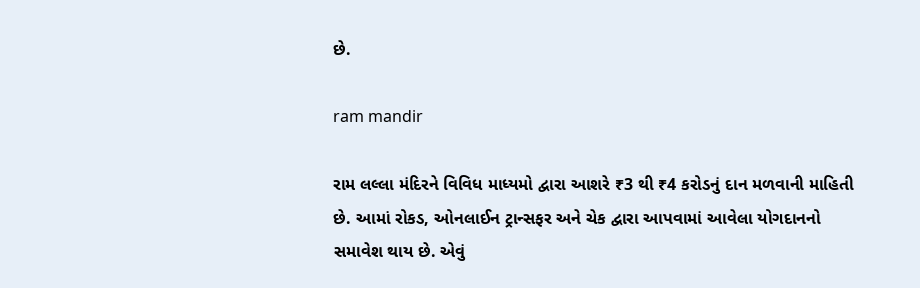છે.

ram mandir

રામ લલ્લા મંદિરને વિવિધ માધ્યમો દ્વારા આશરે ₹3 થી ₹4 કરોડનું દાન મળવાની માહિતી છે. આમાં રોકડ, ઓનલાઈન ટ્રાન્સફર અને ચેક દ્વારા આપવામાં આવેલા યોગદાનનો સમાવેશ થાય છે. એવું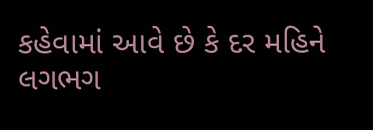કહેવામાં આવે છે કે દર મહિને લગભગ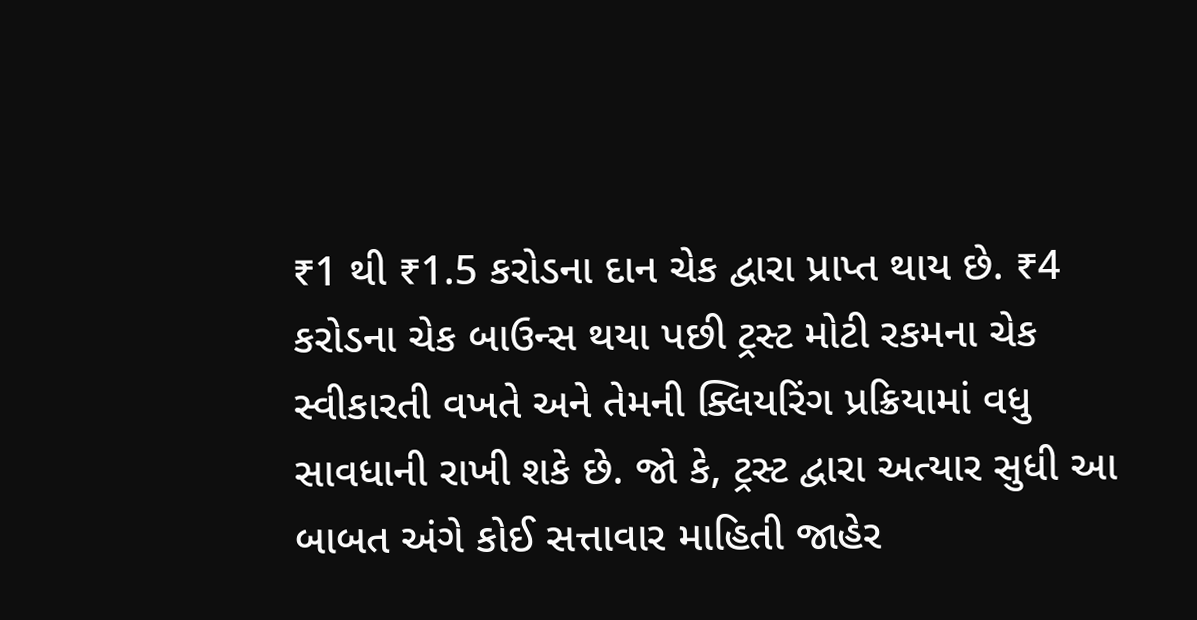₹1 થી ₹1.5 કરોડના દાન ચેક દ્વારા પ્રાપ્ત થાય છે. ₹4 કરોડના ચેક બાઉન્સ થયા પછી ટ્રસ્ટ મોટી રકમના ચેક સ્વીકારતી વખતે અને તેમની ક્લિયરિંગ પ્રક્રિયામાં વધુ સાવધાની રાખી શકે છે. જો કે, ટ્રસ્ટ દ્વારા અત્યાર સુધી આ બાબત અંગે કોઈ સત્તાવાર માહિતી જાહેર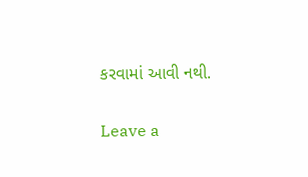કરવામાં આવી નથી.

Leave a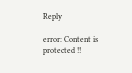Reply

error: Content is protected !!